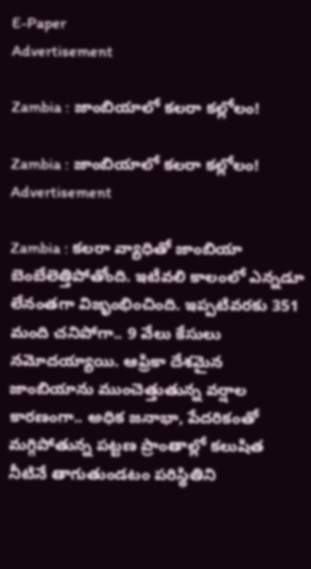E-Paper
Advertisement

Zambia : జాంబియాలో కలరా కల్లోలం!

Zambia : జాంబియాలో కలరా కల్లోలం!
Advertisement

Zambia : కలరా వ్యాధితో జాంబియా బెంబేలెత్తిపోతోంది. ఇటీవలి కాలంలో ఎన్నడూ లేనంతగా విజృంభించింది. ఇప్పటివరకు 351 మంది చనిపోగా.. 9 వేలు కేసులు నమోదయ్యాయి. ఆఫ్రికా దేశమైన జాంబియాను ముంచెత్తుతున్న వర్షాల కారణంగా.. అధిక జనాభా, పేదరికంతో మగ్గిపోతున్న పట్టణ ప్రాంతాల్లో కలుషిత నీటినే తాగుతుండటం పరిస్థితిని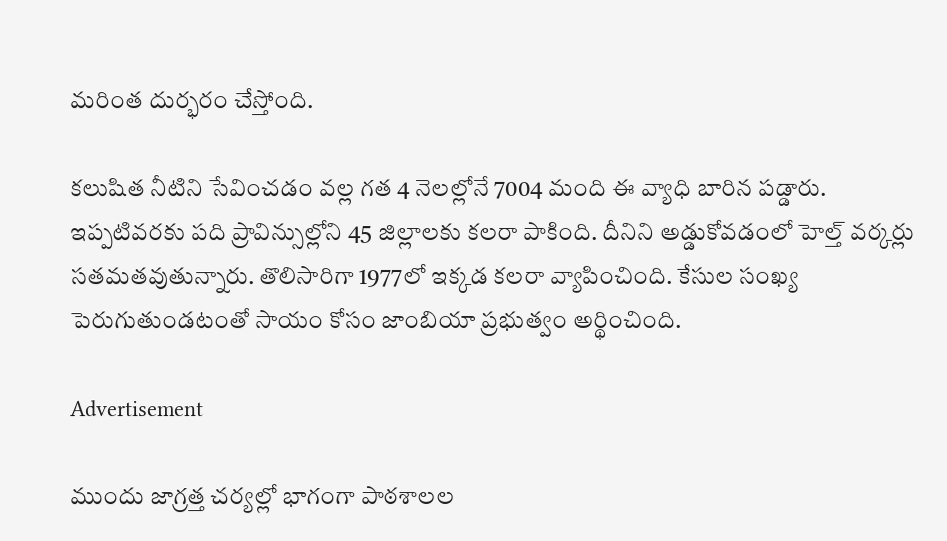మరింత దుర్భరం చేస్తోంది.

కలుషిత నీటిని సేవించడం వల్ల గత 4 నెలల్లోనే 7004 మంది ఈ వ్యాధి బారిన పడ్డారు. ఇప్పటివరకు పది ప్రావిన్సుల్లోని 45 జిల్లాలకు కలరా పాకింది. దీనిని అడ్డుకోవడంలో హెల్త్ వర్కర్లు సతమతవుతున్నారు. తొలిసారిగా 1977లో ఇక్కడ కలరా వ్యాపించింది. కేసుల సంఖ్య పెరుగుతుండటంతో సాయం కోసం జాంబియా ప్రభుత్వం అర్థించింది.

Advertisement

ముందు జాగ్రత్త చర్యల్లో భాగంగా పాఠశాలల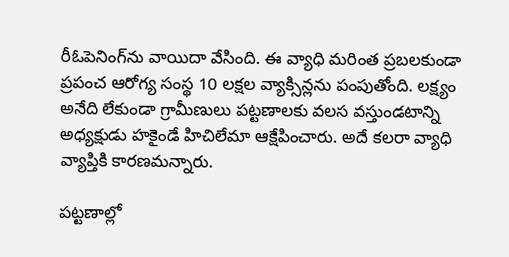రీఓపెనింగ్‌ను వాయిదా వేసింది. ఈ వ్యాధి మరింత ప్రబలకుండా ప్రపంచ ఆరోగ్య సంస్థ 10 లక్షల వ్యాక్సిన్లను పంపుతోంది. లక్ష్యం అనేది లేకుండా గ్రామీణులు పట్టణాలకు వలస వస్తుండటాన్ని అధ్యక్షుడు హకైండే హిచిలేమా ఆక్షేపించారు. అదే కలరా వ్యాధి వ్యాప్తికి కారణమన్నారు.

పట్టణాల్లో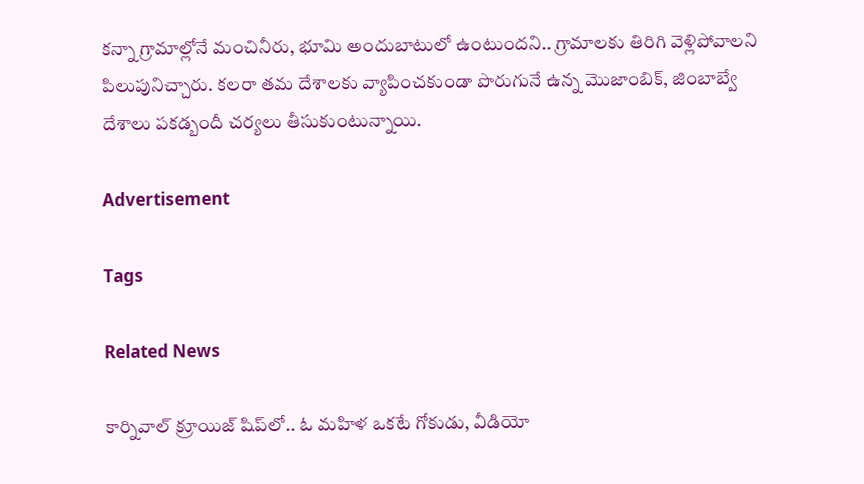కన్నా గ్రామాల్లోనే మంచినీరు, భూమి అందుబాటులో ఉంటుందని.. గ్రామాలకు తిరిగి వెళ్లిపోవాలని పిలుపునిచ్చారు. కలరా తమ దేశాలకు వ్యాపించకుండా పొరుగునే ఉన్న మొజాంబిక్, జింబాబ్వే దేశాలు పకడ్బందీ చర్యలు తీసుకుంటున్నాయి.

Advertisement

Tags

Related News

కార్నివాల్ క్రూయిజ్ షిప్‌లో.. ఓ మహిళ ఒకటే గోకుడు, వీడియో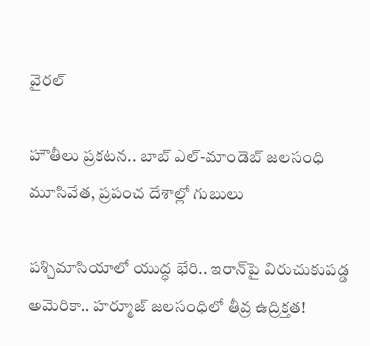వైరల్

హౌతీలు ప్రకటన.. బాబ్‌ ఎల్‌-మాండెబ్‌ జలసంధి మూసివేత, ప్రపంచ దేశాల్లో గుబులు

పశ్చిమాసియాలో యుద్ధ భేరి.. ఇరాన్‌పై విరుచుకుపడ్డ అమెరికా.. హర్మూజ్ జలసంధిలో తీవ్ర ఉద్రిక్తత!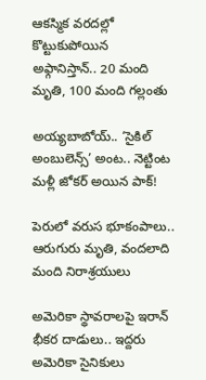ఆకస్మిక వరదల్లో కొట్టుకుపోయిన అఫ్గానిస్తాన్‌.. 20 మంది మృతి, 100 మంది గల్లంతు

అయ్యబాబోయ్.. ‘సైకిల్ అంబులెన్స్’ అంట.. నెట్టింట మళ్లీ జోకర్ అయిన పాక్!

పెరులో వరుస భూకంపాలు.. ఆరుగురు మృతి, వందలాది మంది నిరాశ్రయులు

అమెరికా స్థావరాలపై ఇరాన్ భీకర దాడులు.. ఇద్దరు అమెరికా సైనికులు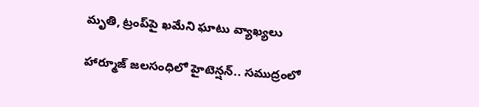మృతి, ట్రంప్‌పై ఖమేని ఘాటు వ్యాఖ్యలు

హార్మూజ్ జలసంధిలో హైటెన్షన్.. సముద్రంలో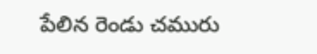పేలిన రెండు చమురు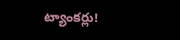ట్యాంకర్లు!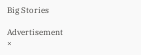Big Stories

Advertisement
×